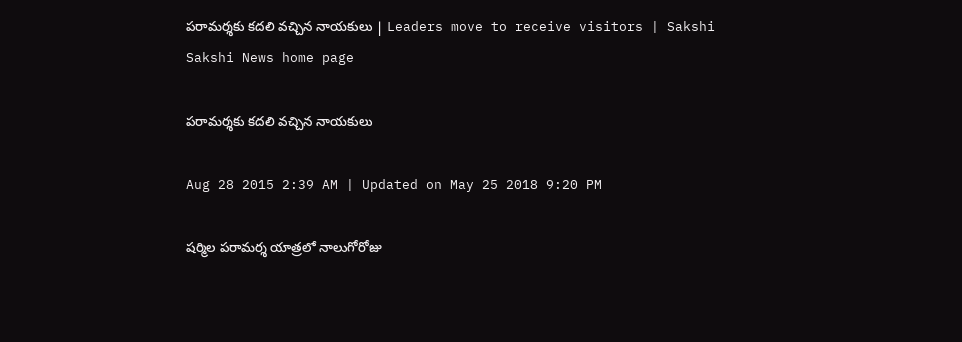పరామర్శకు కదలి వచ్చిన నాయకులు | Leaders move to receive visitors | Sakshi
Sakshi News home page

పరామర్శకు కదలి వచ్చిన నాయకులు

Aug 28 2015 2:39 AM | Updated on May 25 2018 9:20 PM

షర్మిల పరామర్శ యాత్రలో నాలుగోరోజు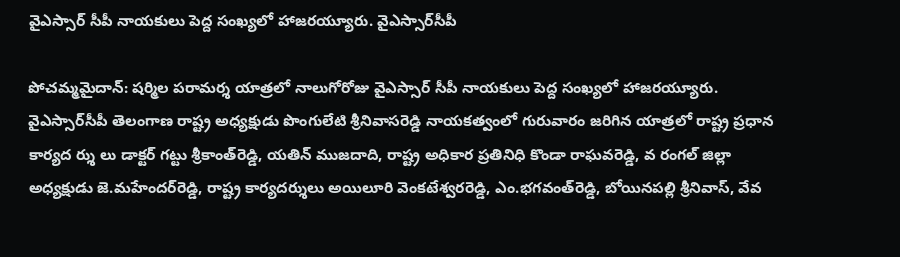వైఎస్సార్ సీపీ నాయకులు పెద్ద సంఖ్యలో హాజరయ్యూరు. వైఎస్సార్‌సీపీ

పోచమ్మమైదాన్: షర్మిల పరామర్శ యాత్రలో నాలుగోరోజు వైఎస్సార్ సీపీ నాయకులు పెద్ద సంఖ్యలో హాజరయ్యూరు. వైఎస్సార్‌సీపీ తెలంగాణ రాష్ట్ర అధ్యక్షుడు పొంగులేటి శ్రీనివాసరెడ్డి నాయకత్వంలో గురువారం జరిగిన యాత్రలో రాష్ట్ర ప్రధాన కార్యద ర్శు లు డాక్టర్ గట్టు శ్రీకాంత్‌రెడ్డి, యతిన్ ముజదాది, రాష్ట్ర అధికార ప్రతినిధి కొండా రాఘవరెడ్డి, వ రంగల్ జిల్లా అధ్యక్షుడు జె.మహేందర్‌రెడ్డి, రాష్ట్ర కార్యదర్శులు అయిలూరి వెంకటేశ్వరరెడ్డి, ఎం.భగవంత్‌రెడ్డి, బోయినపల్లి శ్రీనివాస్, వేవ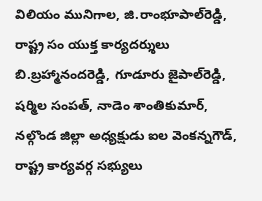విలియం మునిగాల, జి.రాంభూపాల్‌రెడ్డి, రాష్ట్ర సం యుక్త కార్యదర్శులు బి.బ్రహ్మానందరెడ్డి, గూడూరు జైపాల్‌రెడ్డి, షర్మిల సంపత్, నాడెం శాంతికుమార్, నల్గొండ జిల్లా అధ్యక్షుడు ఐల వెంకన్నగౌడ్, రాష్ట్ర కార్యవర్గ సభ్యులు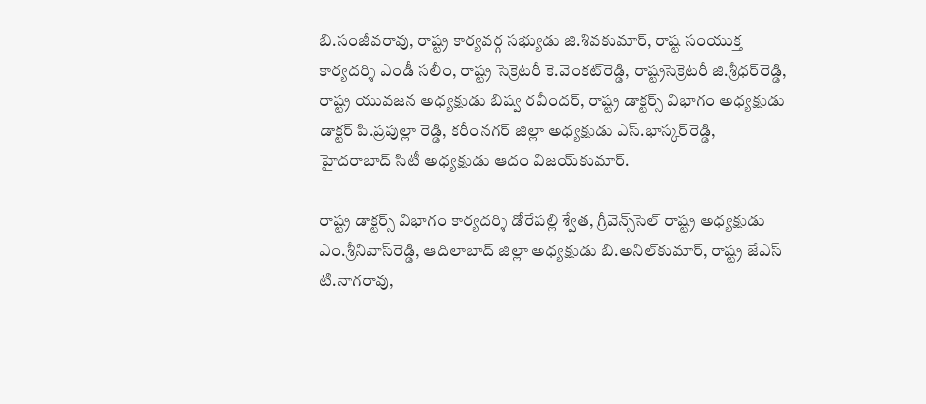బి.సంజీవరావు, రాష్ట్ర కార్యవర్గ సభ్యుడు జి.శివకుమార్, రాష్ట సంయుక్త కార్యదర్శి ఎండీ సలీం, రాష్ట్ర సెక్రెటరీ కె.వెంకట్‌రెడ్డి, రాష్ట్రసెక్రెటరీ జి.శ్రీధర్‌రెడ్డి, రాష్ట్ర యువజన అధ్యక్షుడు బిష్వ రవీందర్, రాష్ట్ర డాక్టర్స్ విభాగం అధ్యక్షుడు డాక్టర్ పి.ప్రపుల్లా రెడ్డి, కరీంనగర్ జిల్లా అధ్యక్షుడు ఎస్.భాస్కర్‌రెడ్డి, హైదరాబాద్ సిటీ అధ్యక్షుడు ఆదం విజయ్‌కుమార్.

రాష్ట్ర డాక్టర్స్ విభాగం కార్యదర్శి డోరేపల్లి శ్వేత, గ్రీవెన్స్‌సెల్ రాష్ట్ర అధ్యక్షుడు ఎం.శ్రీనివాస్‌రెడ్డి, ఆదిలాబాద్ జిల్లా అధ్యక్షుడు బి.అనిల్‌కుమార్, రాష్ట్ర జేఎస్ టి.నాగరావు,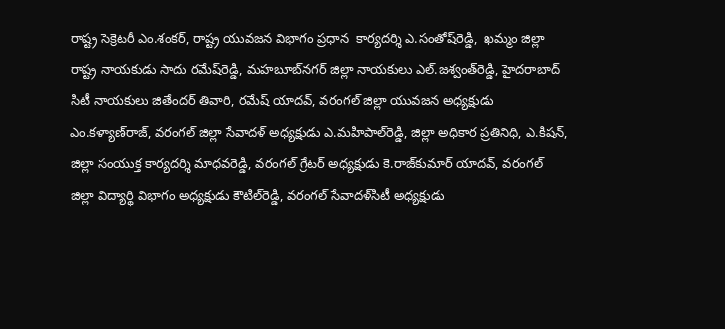రాష్ట్ర సెక్రెటరీ ఎం.శంకర్, రాష్ట్ర యువజన విభాగం ప్రధాన  కార్యదర్శి ఎ.సంతోష్‌రెడ్డి,  ఖమ్మం జిల్లా రాష్ట్ర నాయకుడు సాదు రమేష్‌రెడ్డి, మహబూబ్‌నగర్ జిల్లా నాయకులు ఎల్.జశ్వంత్‌రెడ్డి, హైదరాబాద్ సిటీ నాయకులు జితేందర్ తివారి, రమేష్ యాదవ్, వరంగల్ జిల్లా యువజన అధ్యక్షుడు ఎం.కళ్యాణ్‌రాజ్, వరంగల్ జిల్లా సేవాదళ్ అధ్యక్షుడు ఎ.మహిపాల్‌రెడ్డి, జిల్లా అధికార ప్రతినిధి, ఎ.కిషన్, జిల్లా సంయుక్త కార్యదర్శి మాధవరెడ్డి, వరంగల్ గ్రేటర్ అధ్యక్షుడు కె.రాజ్‌కుమార్ యాదవ్, వరంగల్ జిల్లా విద్యార్థి విభాగం అధ్యక్షుడు కౌటిల్‌రెడ్డి, వరంగల్ సేవాదళ్‌సిటీ అధ్యక్షుడు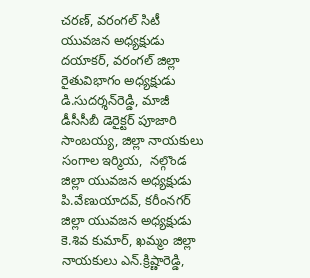చరణ్, వరంగల్ సిటీ యువజన అధ్యక్షుడు దయాకర్, వరంగల్ జిల్లా రైతువిభాగం అధ్యక్షుడు డి.సుదర్శన్‌రెడ్డి, మాజీ డీసీసీబీ డెరైక్టర్ పూజారి సాంబయ్య, జిల్లా నాయకులు సంగాల ఇర్మియ,  నల్గొండ జిల్లా యువజన అధ్యక్షుడు పి.వేణుయాదవ్, కరీంనగర్ జిల్లా యువజన అధ్యక్షుడు కె.శివ కుమార్, ఖమ్మం జిల్లా నాయకులు ఎన్.క్రిష్ణారెడ్డి,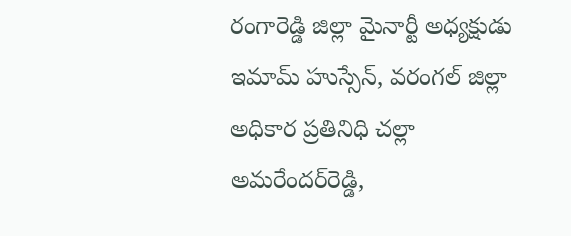రంగారెడ్డి జిల్లా మైనార్టీ అధ్యక్షుడు ఇమామ్ హుస్సేన్, వరంగల్ జిల్లా అధికార ప్రతినిధి చల్లా అమరేందర్‌రెడ్డి,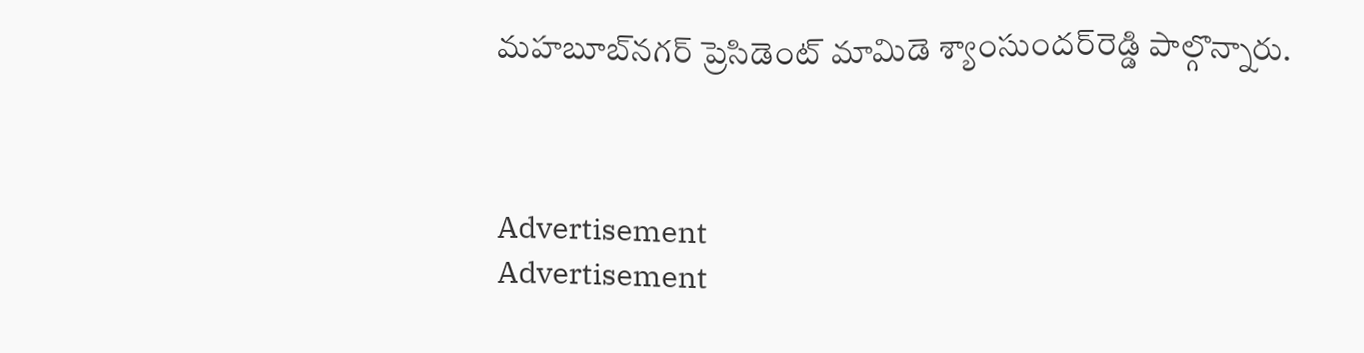మహబూబ్‌నగర్ ప్రెసిడెంట్ మామిడె శ్యాంసుందర్‌రెడ్డి పాల్గొన్నారు.



Advertisement
Advertisement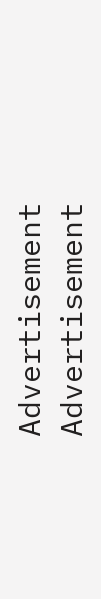Advertisement
Advertisement